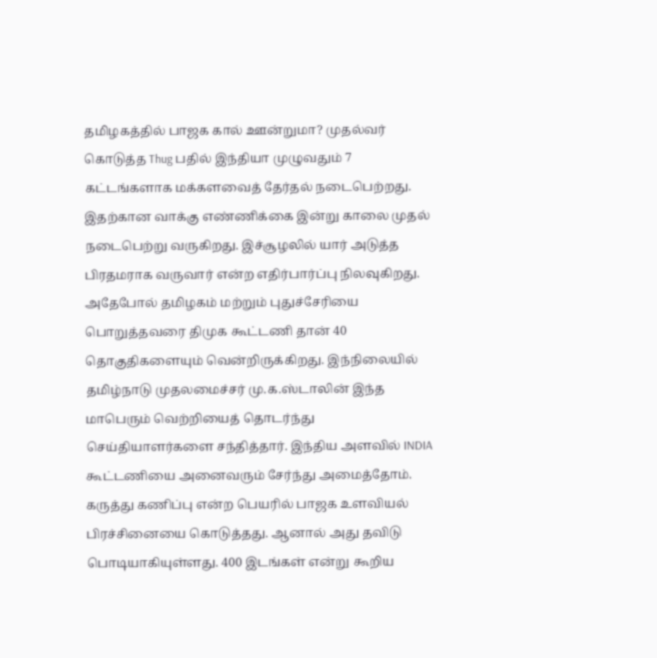தமிழகத்தில் பாஜக கால் ஊன்றுமா? முதல்வர் கொடுத்த Thug பதில் இந்தியா முழுவதும் 7 கட்டங்களாக மக்களவைத் தேர்தல் நடைபெற்றது. இதற்கான வாக்கு எண்ணிக்கை இன்று காலை முதல் நடைபெற்று வருகிறது. இச்சூழலில் யார் அடுத்த பிரதமராக வருவார் என்ற எதிர்பார்ப்பு நிலவுகிறது. அதேபோல் தமிழகம் மற்றும் புதுச்சேரியை பொறுத்தவரை திமுக கூட்டணி தான் 40 தொகுதிகளையும் வென்றிருக்கிறது. இந்நிலையில் தமிழ்நாடு முதலமைச்சர் மு.க.ஸ்டாலின் இந்த மாபெரும் வெற்றியைத் தொடர்ந்து செய்தியாளர்களை சந்தித்தார். இந்திய அளவில் INDIA கூட்டணியை அனைவரும் சேர்ந்து அமைத்தோம். கருத்து கணிப்பு என்ற பெயரில் பாஜக உளவியல் பிரச்சினையை கொடுத்தது. ஆனால் அது தவிடு பொடியாகியுள்ளது. 400 இடங்கள் என்று கூறிய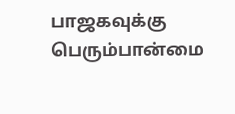பாஜகவுக்கு பெரும்பான்மை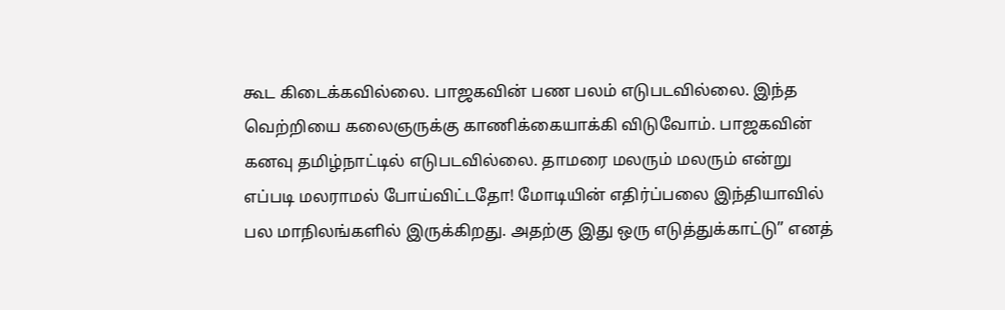கூட கிடைக்கவில்லை. பாஜகவின் பண பலம் எடுபடவில்லை. இந்த வெற்றியை கலைஞருக்கு காணிக்கையாக்கி விடுவோம். பாஜகவின் கனவு தமிழ்நாட்டில் எடுபடவில்லை. தாமரை மலரும் மலரும் என்று எப்படி மலராமல் போய்விட்டதோ! மோடியின் எதிர்ப்பலை இந்தியாவில் பல மாநிலங்களில் இருக்கிறது. அதற்கு இது ஒரு எடுத்துக்காட்டு” எனத்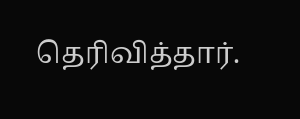தெரிவித்தார்.